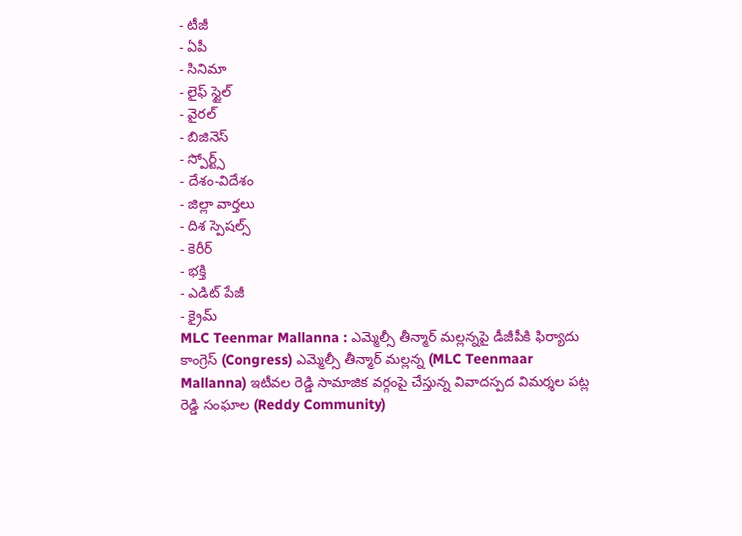- టీజీ
- ఏపీ
- సినిమా
- లైఫ్ స్టైల్
- వైరల్
- బిజినెస్
- స్పోర్ట్స్
- దేశం-విదేశం
- జిల్లా వార్తలు
- దిశ స్పెషల్స్
- కెరీర్
- భక్తి
- ఎడిట్ పేజీ
- క్రైమ్
MLC Teenmar Mallanna : ఎమ్మెల్సీ తీన్మార్ మల్లన్నపై డీజీపీకి ఫిర్యాదు
కాంగ్రెస్ (Congress) ఎమ్మెల్సీ తీన్మార్ మల్లన్న (MLC Teenmaar Mallanna) ఇటీవల రెడ్డి సామాజిక వర్గంపై చేస్తున్న వివాదస్పద విమర్శల పట్ల రెడ్డి సంఘాల (Reddy Community)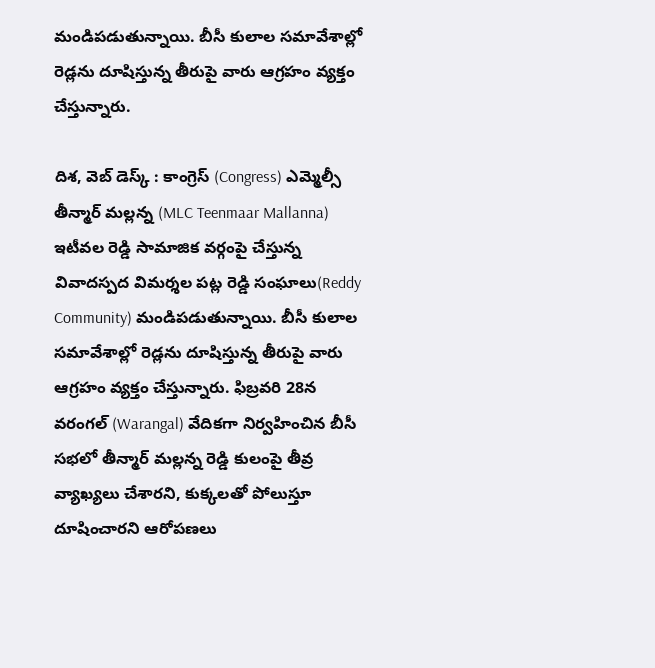మండిపడుతున్నాయి. బీసీ కులాల సమావేశాల్లో రెడ్లను దూషిస్తున్న తీరుపై వారు ఆగ్రహం వ్యక్తం చేస్తున్నారు.

దిశ, వెబ్ డెస్క్ : కాంగ్రెస్ (Congress) ఎమ్మెల్సీ తీన్మార్ మల్లన్న (MLC Teenmaar Mallanna) ఇటీవల రెడ్డి సామాజిక వర్గంపై చేస్తున్న వివాదస్పద విమర్శల పట్ల రెడ్డి సంఘాలు(Reddy Community) మండిపడుతున్నాయి. బీసీ కులాల సమావేశాల్లో రెడ్లను దూషిస్తున్న తీరుపై వారు ఆగ్రహం వ్యక్తం చేస్తున్నారు. ఫిబ్రవరి 28న వరంగల్ (Warangal) వేదికగా నిర్వహించిన బీసీ సభలో తీన్మార్ మల్లన్న రెడ్డి కులంపై తీవ్ర వ్యాఖ్యలు చేశారని, కుక్కలతో పోలుస్తూ దూషించారని ఆరోపణలు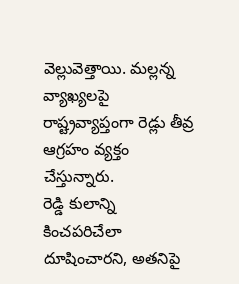వెల్లువెత్తాయి. మల్లన్న వ్యాఖ్యలపై రాష్ట్రవ్యాప్తంగా రెడ్లు తీవ్ర ఆగ్రహం వ్యక్తం చేస్తున్నారు.
రెడ్డి కులాన్ని కించపరిచేలా దూషించారని, అతనిపై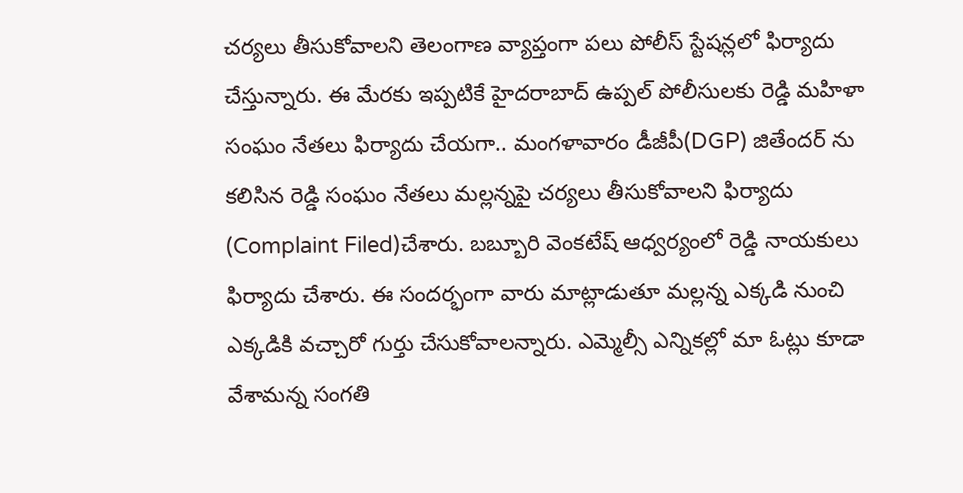చర్యలు తీసుకోవాలని తెలంగాణ వ్యాప్తంగా పలు పోలీస్ స్టేషన్లలో ఫిర్యాదు చేస్తున్నారు. ఈ మేరకు ఇప్పటికే హైదరాబాద్ ఉప్పల్ పోలీసులకు రెడ్డి మహిళా సంఘం నేతలు ఫిర్యాదు చేయగా.. మంగళావారం డీజీపీ(DGP) జితేందర్ ను కలిసిన రెడ్డి సంఘం నేతలు మల్లన్నపై చర్యలు తీసుకోవాలని ఫిర్యాదు (Complaint Filed)చేశారు. బబ్బూరి వెంకటేష్ ఆధ్వర్యంలో రెడ్డి నాయకులు ఫిర్యాదు చేశారు. ఈ సందర్భంగా వారు మాట్లాడుతూ మల్లన్న ఎక్కడి నుంచి ఎక్కడికి వచ్చారో గుర్తు చేసుకోవాలన్నారు. ఎమ్మెల్సీ ఎన్నికల్లో మా ఓట్లు కూడా వేశామన్న సంగతి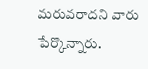మరువరాదని వారు పేర్కొన్నారు.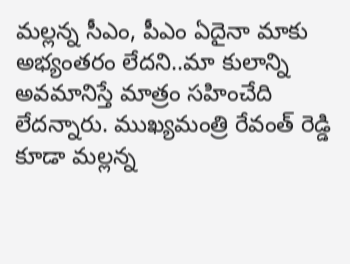మల్లన్న సీఎం, పీఎం ఏదైనా మాకు అభ్యంతరం లేదని..మా కులాన్ని అవమానిస్తే మాత్రం సహించేది లేదన్నారు. ముఖ్యమంత్రి రేవంత్ రెడ్డి కూడా మల్లన్న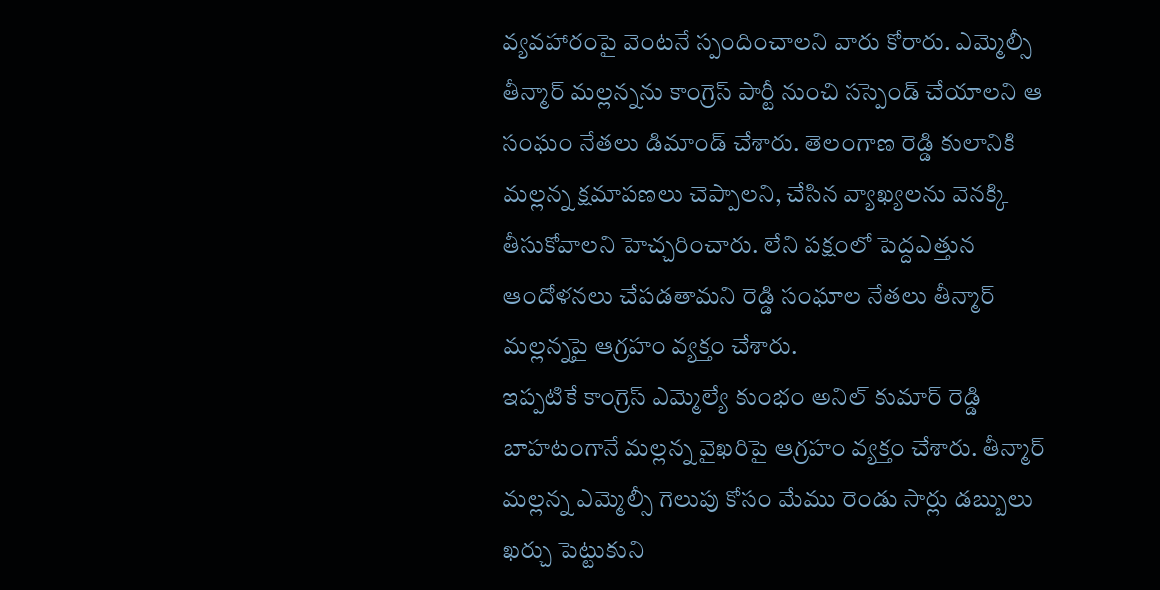వ్యవహారంపై వెంటనే స్పందించాలని వారు కోరారు. ఎమ్మెల్సీ తీన్మార్ మల్లన్నను కాంగ్రెస్ పార్టీ నుంచి సస్పెండ్ చేయాలని ఆ సంఘం నేతలు డిమాండ్ చేశారు. తెలంగాణ రెడ్డి కులానికి మల్లన్న క్షమాపణలు చెప్పాలని, చేసిన వ్యాఖ్యలను వెనక్కి తీసుకోవాలని హెచ్చరించారు. లేని పక్షంలో పెద్దఎత్తున ఆందోళనలు చేపడతామని రెడ్డి సంఘాల నేతలు తీన్మార్ మల్లన్నపై ఆగ్రహం వ్యక్తం చేశారు.
ఇప్పటికే కాంగ్రెస్ ఎమ్మెల్యే కుంభం అనిల్ కుమార్ రెడ్డి బాహటంగానే మల్లన్న వైఖరిపై ఆగ్రహం వ్యక్తం చేశారు. తీన్మార్ మల్లన్న ఎమ్మెల్సీ గెలుపు కోసం మేము రెండు సార్లు డబ్బులు ఖర్చు పెట్టుకుని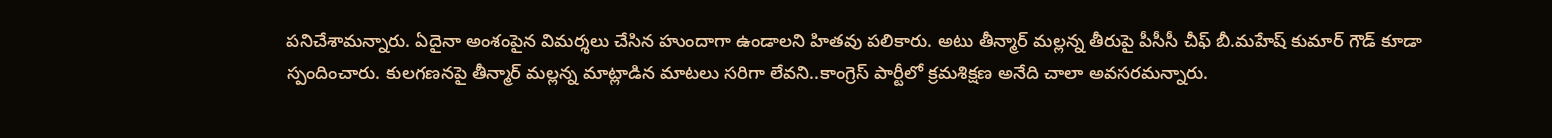పనిచేశామన్నారు. ఏదైనా అంశంపైన విమర్శలు చేసిన హుందాగా ఉండాలని హితవు పలికారు. అటు తీన్మార్ మల్లన్న తీరుపై పీసీసీ చీఫ్ బీ.మహేష్ కుమార్ గౌడ్ కూడా స్పందించారు. కులగణనపై తీన్మార్ మల్లన్న మాట్లాడిన మాటలు సరిగా లేవని..కాంగ్రెస్ పార్టీలో క్రమశిక్షణ అనేది చాలా అవసరమన్నారు.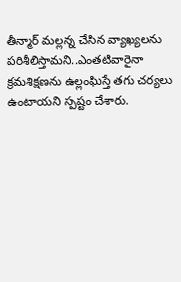తీన్మార్ మల్లన్న చేసిన వ్యాఖ్యలను పరిశీలిస్తామని..ఎంతటివారైనా క్రమశిక్షణను ఉల్లంఘిస్తే తగు చర్యలు ఉంటాయని స్పష్టం చేశారు.